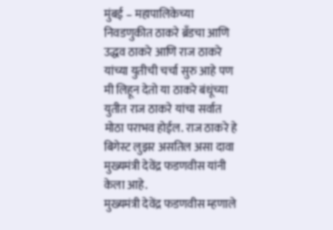मुंबई – महापालिकेच्या निवडणुकीत ठाकरे ब्रँडचा आणि उद्धव ठाकरे आणि राज ठाकरे यांच्या युतीची चर्चा सुरु आहे पण मी लिहून देतो या ठाकरे बंधूंच्या युतीत राज ठाकरे यांचा सर्वात मोठा पराभव होईल. राज ठाकरे हे बिगेस्ट लुझर असतिल असा दावा मुख्यमंत्री देवेंद्र फडणवीस यांनी केला आहे.
मुख्यमंत्री देवेंद्र फडणवीस म्हणाले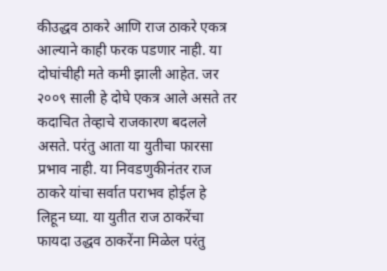कीउद्धव ठाकरे आणि राज ठाकरे एकत्र आल्याने काही फरक पडणार नाही. या दोघांचीही मते कमी झाली आहेत. जर २००९ साली हे दोघे एकत्र आले असते तर कदाचित तेव्हाचे राजकारण बदलले असते. परंतु आता या युतीचा फारसा प्रभाव नाही. या निवडणुकीनंतर राज ठाकरे यांचा सर्वात पराभव होईल हे लिहून घ्या. या युतीत राज ठाकरेंचा फायदा उद्धव ठाकरेंना मिळेल परंतु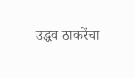उद्धव ठाकरेंचा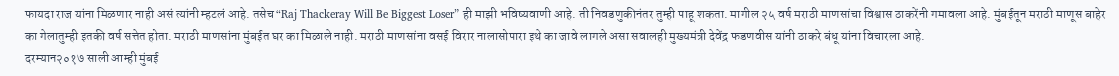फायदा राज यांना मिळणार नाही असं त्यांनी म्हटलं आहे. तसेच “Raj Thackeray Will Be Biggest Loser” ही माझी भविष्यवाणी आहे. ती निवडणुकीनंतर तुम्ही पाहू शकता. मागील २५ वर्ष मराठी माणसांचा विश्वास ठाकरेंनी गमावला आहे. मुंबईतून मराठी माणूस बाहेर का गेलातुम्ही इतकी वर्ष सत्तेत होता. मराठी माणसांना मुंबईत घर का मिळाले नाही. मराठी माणसांना वसई विरार नालासोपारा इथे का जावे लागले असा सवालही मुख्यमंत्री देवेंद्र फडणवीस यांनी ठाकरे बंधू यांना विचारला आहे.
दरम्यान२०१७ साली आम्ही मुंबई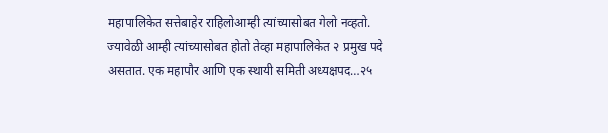महापालिकेत सत्तेबाहेर राहिलोआम्ही त्यांच्यासोबत गेलो नव्हतो. ज्यावेळी आम्ही त्यांच्यासोबत होतो तेव्हा महापालिकेत २ प्रमुख पदे असतात. एक महापौर आणि एक स्थायी समिती अध्यक्षपद…२५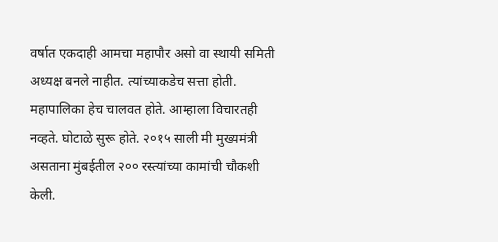वर्षात एकदाही आमचा महापौर असो वा स्थायी समिती अध्यक्ष बनले नाहीत. त्यांच्याकडेच सत्ता होती. महापालिका हेच चालवत होते. आम्हाला विचारतही नव्हते. घोटाळे सुरू होते. २०१५ साली मी मुख्यमंत्री असताना मुंबईतील २०० रस्त्यांच्या कामांची चौकशी केली.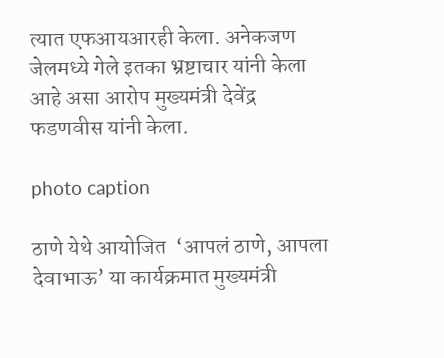त्यात एफआयआरही केला. अनेकजण जेलमध्ये गेले इतका भ्रष्टाचार यांनी केला आहे असा आरोप मुख्यमंत्री देवेंद्र फडणवीस यांनी केला.

photo caption

ठाणे येथे आयोजित  ‘आपलं ठाणे, आपला देवाभाऊ’ या कार्यक्रमात मुख्यमंत्री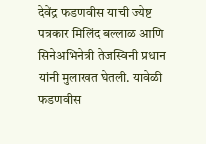देवेंद्र फडणवीस याची ज्येष्ट पत्रकार मिलिंद बल्लाळ आणि सिनेअभिनेत्री तेजस्विनी प्रधान यांनी मुलाखत घेतली. यावेळी फडणवीस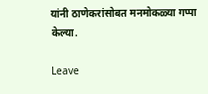यांनी ठाणेकरांसोबत मनमोकळ्या गप्पा केल्या.

Leave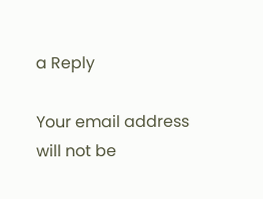a Reply

Your email address will not be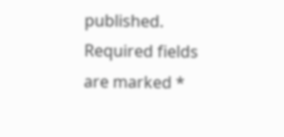published. Required fields are marked *